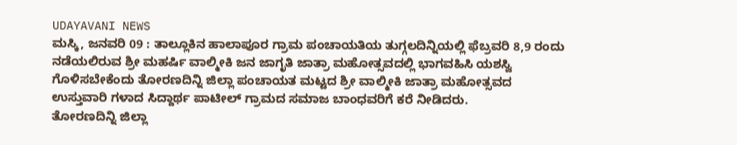UDAYAVANI NEWS
ಮಸ್ಕಿ, ಜನವರಿ 09 : ತಾಲ್ಲೂಕಿನ ಹಾಲಾಪೂರ ಗ್ರಾಮ ಪಂಚಾಯತಿಯ ತುಗ್ಗಲದಿನ್ನಿಯಲ್ಲಿ ಫೆಬ್ರವರಿ 8,9 ರಂದು ನಡೆಯಲಿರುವ ಶ್ರೀ ಮಹರ್ಷಿ ವಾಲ್ಮೀಕಿ ಜನ ಜಾಗೃತಿ ಜಾತ್ರಾ ಮಹೋತ್ಸವದಲ್ಲಿ ಭಾಗವಹಿಸಿ ಯಶಸ್ವಿ ಗೊಳಿಸಬೇಕೆಂದು ತೋರಣದಿನ್ನಿ ಜಿಲ್ಲಾ ಪಂಚಾಯತ ಮಟ್ಟದ ಶ್ರೀ ವಾಲ್ಮೀಕಿ ಜಾತ್ರಾ ಮಹೋತ್ಸವದ ಉಸ್ತುವಾರಿ ಗಳಾದ ಸಿದ್ದಾರ್ಥ ಪಾಟೀಲ್ ಗ್ರಾಮದ ಸಮಾಜ ಬಾಂಧವರಿಗೆ ಕರೆ ನೀಡಿದರು.
ತೋರಣದಿನ್ನಿ ಜಿಲ್ಲಾ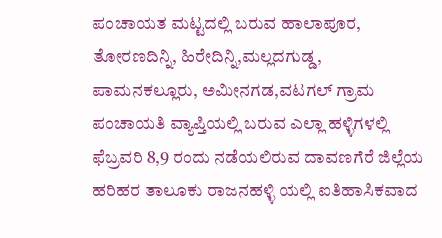ಪಂಚಾಯತ ಮಟ್ಟದಲ್ಲಿ ಬರುವ ಹಾಲಾಪೂರ, ತೋರಣದಿನ್ನಿ, ಹಿರೇದಿನ್ನಿ,ಮಲ್ಲದಗುಡ್ಡ, ಪಾಮನಕಲ್ಲೂರು, ಅಮೀನಗಡ,ವಟಗಲ್ ಗ್ರಾಮ ಪಂಚಾಯತಿ ವ್ಯಾಪ್ತಿಯಲ್ಲಿ ಬರುವ ಎಲ್ಲಾ ಹಳ್ಳಿಗಳಲ್ಲಿ ಫೆಬ್ರವರಿ 8,9 ರಂದು ನಡೆಯಲಿರುವ ದಾವಣಗೆರೆ ಜಿಲ್ಲೆಯ ಹರಿಹರ ತಾಲೂಕು ರಾಜನಹಳ್ಳಿ ಯಲ್ಲಿ ಐತಿಹಾಸಿಕವಾದ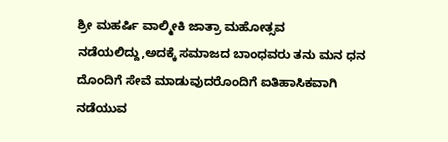ಶ್ರೀ ಮಹರ್ಷಿ ವಾಲ್ಮೀಕಿ ಜಾತ್ರಾ ಮಹೋತ್ಸವ ನಡೆಯಲಿದ್ದು,ಅದಕ್ಕೆ ಸಮಾಜದ ಬಾಂಧವರು ತನು ಮನ ಧನ ದೊಂದಿಗೆ ಸೇವೆ ಮಾಡುವುದರೊಂದಿಗೆ ಐತಿಹಾಸಿಕವಾಗಿ ನಡೆಯುವ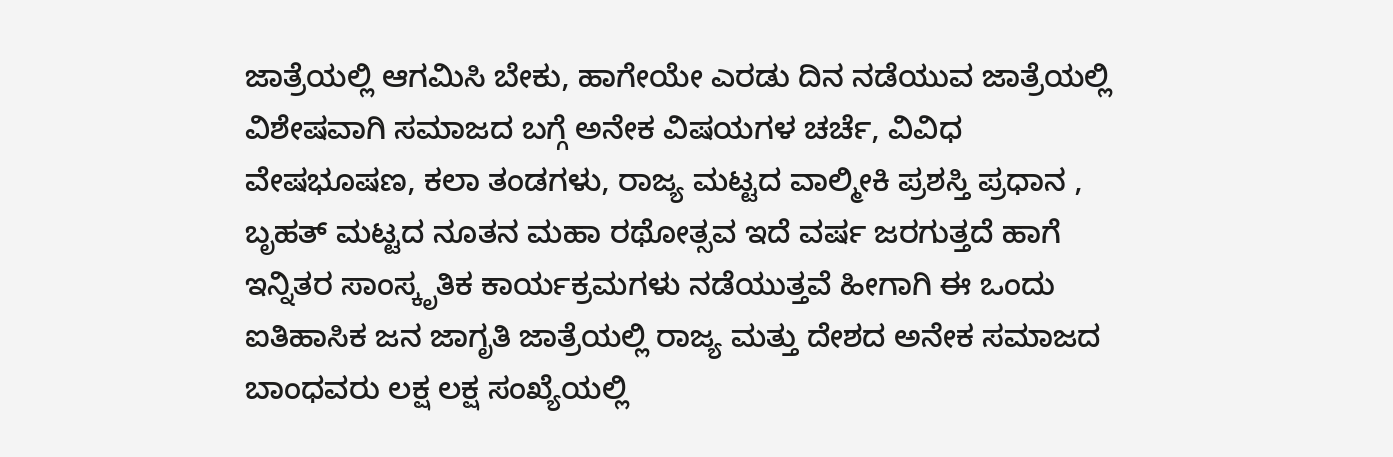ಜಾತ್ರೆಯಲ್ಲಿ ಆಗಮಿಸಿ ಬೇಕು, ಹಾಗೇಯೇ ಎರಡು ದಿನ ನಡೆಯುವ ಜಾತ್ರೆಯಲ್ಲಿ ವಿಶೇಷವಾಗಿ ಸಮಾಜದ ಬಗ್ಗೆ ಅನೇಕ ವಿಷಯಗಳ ಚರ್ಚೆ, ವಿವಿಧ ವೇಷಭೂಷಣ, ಕಲಾ ತಂಡಗಳು, ರಾಜ್ಯ ಮಟ್ಟದ ವಾಲ್ಮೀಕಿ ಪ್ರಶಸ್ತಿ ಪ್ರಧಾನ , ಬೃಹತ್ ಮಟ್ಟದ ನೂತನ ಮಹಾ ರಥೋತ್ಸವ ಇದೆ ವರ್ಷ ಜರಗುತ್ತದೆ ಹಾಗೆ ಇನ್ನಿತರ ಸಾಂಸ್ಕೃತಿಕ ಕಾರ್ಯಕ್ರಮಗಳು ನಡೆಯುತ್ತವೆ ಹೀಗಾಗಿ ಈ ಒಂದು ಐತಿಹಾಸಿಕ ಜನ ಜಾಗೃತಿ ಜಾತ್ರೆಯಲ್ಲಿ ರಾಜ್ಯ ಮತ್ತು ದೇಶದ ಅನೇಕ ಸಮಾಜದ ಬಾಂಧವರು ಲಕ್ಷ ಲಕ್ಷ ಸಂಖ್ಯೆಯಲ್ಲಿ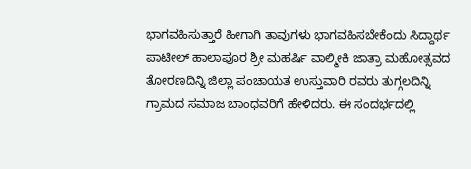ಭಾಗವಹಿಸುತ್ತಾರೆ ಹೀಗಾಗಿ ತಾವುಗಳು ಭಾಗವಹಿಸಬೇಕೆಂದು ಸಿದ್ದಾರ್ಥ ಪಾಟೀಲ್ ಹಾಲಾಪೂರ ಶ್ರೀ ಮಹರ್ಷಿ ವಾಲ್ಮೀಕಿ ಜಾತ್ರಾ ಮಹೋತ್ಸವದ ತೋರಣದಿನ್ನಿ ಜಿಲ್ಲಾ ಪಂಚಾಯತ ಉಸ್ತುವಾರಿ ರವರು ತುಗ್ಗಲದಿನ್ನಿ ಗ್ರಾಮದ ಸಮಾಜ ಬಾಂಧವರಿಗೆ ಹೇಳಿದರು. ಈ ಸಂದರ್ಭದಲ್ಲಿ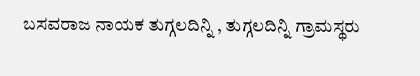ಬಸವರಾಜ ನಾಯಕ ತುಗ್ಗಲದಿನ್ನಿ , ತುಗ್ಗಲದಿನ್ನಿ ಗ್ರಾಮಸ್ಥರು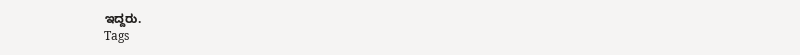ಇದ್ದರು.
Tags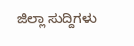ಜಿಲ್ಲಾ ಸುದ್ದಿಗಳು